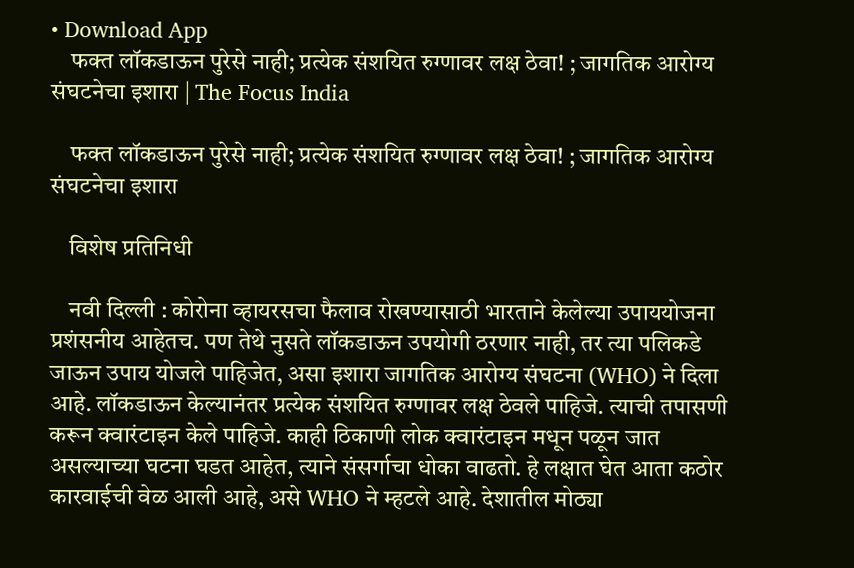• Download App
    फक्त लॉकडाऊन पुरेसे नाही; प्रत्येक संशयित रुग्णावर लक्ष ठेवा! ; जागतिक आरोग्य संघटनेचा इशारा | The Focus India

    फक्त लॉकडाऊन पुरेसे नाही; प्रत्येक संशयित रुग्णावर लक्ष ठेवा! ; जागतिक आरोग्य संघटनेचा इशारा

    विशेष प्रतिनिधी

    नवी दिल्ली : कोरोना व्हायरसचा फैलाव रोखण्यासाठी भारताने केलेल्या उपाययोजना प्रशंसनीय आहेतच. पण तेथे नुसते लॉकडाऊन उपयोगी ठरणार नाही, तर त्या पलिकडे जाऊन उपाय योजले पाहिजेत, असा इशारा जागतिक आरोग्य संघटना (WHO) ने दिला आहे. लॉकडाऊन केल्यानंतर प्रत्येक संशयित रुग्णावर लक्ष ठेवले पाहिजे. त्याची तपासणी करून क्वारंटाइन केले पाहिजे. काही ठिकाणी लोक क्वारंटाइन मधून पळून जात असल्याच्या घटना घडत आहेत, त्याने संसर्गाचा धोका वाढतो. हे लक्षात घेत आता कठोर कारवाईची वेळ आली आहे, असे WHO ने म्हटले आहे. देशातील मोठ्या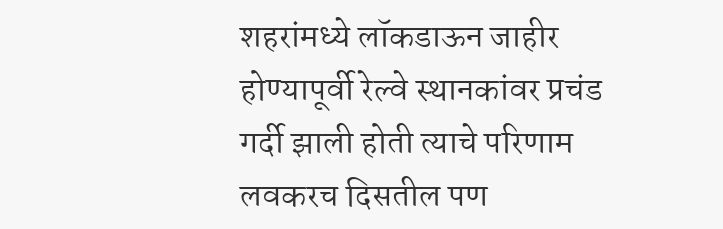शहरांमध्ये लॉकडाऊन जाहीर होण्यापूर्वी रेल्वे स्थानकांवर प्रचंड गर्दी झाली होती त्याचे परिणाम लवकरच दिसतील पण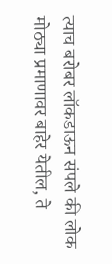त्याच बरोबर लॉकडाऊन संपले की लोक मोठ्या प्रमाणावर बाहेर येतील, ते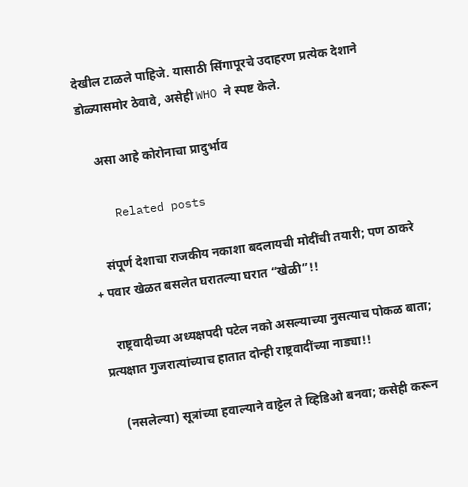देखील टाळले पाहिजे. यासाठी सिंगापूरचे उदाहरण प्रत्येक देशाने डोळ्यासमोर ठेवावे, असेही WHO ने स्पष्ट केले.

    असा आहे कोरोनाचा प्रादुर्भाव

    Related posts

    संपूर्ण देशाचा राजकीय नकाशा बदलायची मोदींची तयारी; पण ठाकरे + पवार खेळत बसलेत घरातल्या घरात “खेळी”!!

    राष्ट्रवादीच्या अध्यक्षपदी पटेल नको असल्याच्या नुसत्याच पोकळ बाता; प्रत्यक्षात गुजरात्यांच्याच हातात दोन्ही राष्ट्रवादींच्या नाड्या!!

    (नसलेल्या) सूत्रांच्या हवाल्याने वाट्टेल ते व्हिडिओ बनवा; कसेही करून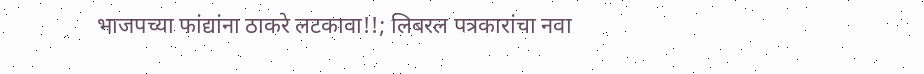भाजपच्या फांद्यांना ठाकरे लटकावा!!; लिबरल पत्रकारांचा नवा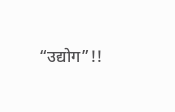“उद्योग”!!